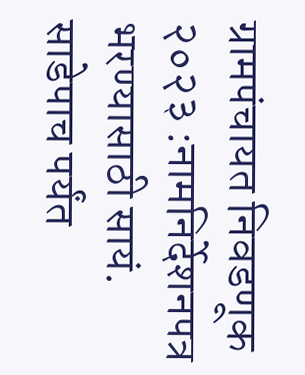ग्रामपंचायत निवडणूक २०२३ :नामनिर्देशनपत्र भरण्यासाठी सायं. साडेपाच पर्यंत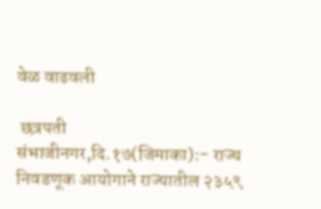वेळ वाढवली

 छत्रपती संभाजीनगर,दि.१७(जिमाका):- राज्य निवडणूक आयोगाने राज्यातील २३५९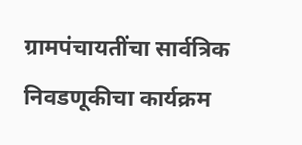ग्रामपंचायतींचा सार्वत्रिक निवडणूकीचा कार्यक्रम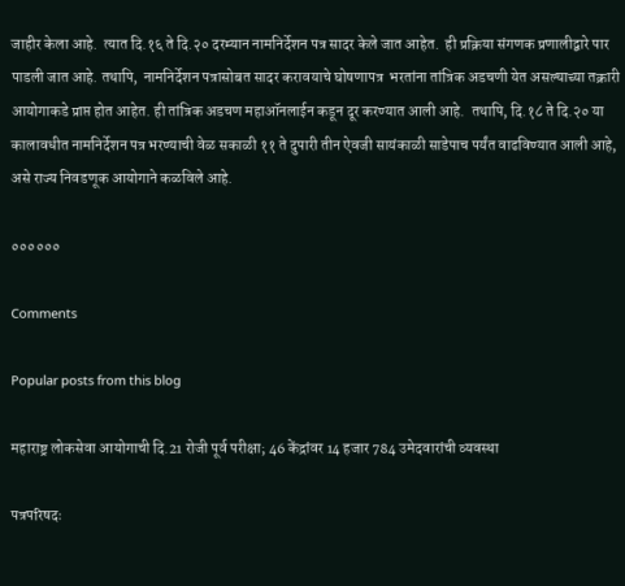जाहीर केला आहे.  त्यात दि.१६ ते दि.२० दरम्यान नामनिर्देशन पत्र सादर केले जात आहेत.  ही प्रक्रिया संगणक प्रणालीद्वारे पार पाडली जात आहे. तथापि,  नामनिर्देशन पत्रासोबत सादर करावयाचे घोषणापत्र  भरतांना तांत्रिक अडचणी येत असल्याच्या तक्रारी आयोगाकडे प्राप्त होत आहेत. ही तांत्रिक अडचण महाऑनलाईन कडून दूर करण्यात आली आहे.  तथापि, दि.१८ ते दि.२० या कालावधीत नामनिर्देशन पत्र भरण्याची वेळ सकाळी ११ ते दुपारी तीन ऐवजी सायंकाळी साडेपाच पर्यंत वाढविण्यात आली आहे, असे राज्य निवडणूक आयोगाने कळविले आहे.

००००००

Comments

Popular posts from this blog

महाराष्ट्र लोकसेवा आयोगाची दि.21 रोजी पूर्व परीक्षा; 46 केंद्रांवर 14 हजार 784 उमेदवारांची व्यवस्था

पत्रपरिषदः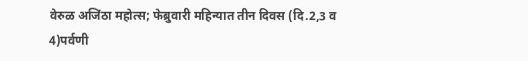वेरुळ अजिंठा महोत्स; फेब्रुवारी महिन्यात तीन दिवस (दि.2,3 व 4)पर्वणी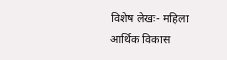विशेष लेखः- महिला आर्थिक विकास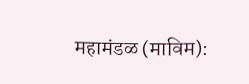महामंडळ (माविम):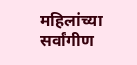महिलांच्या सर्वांगीण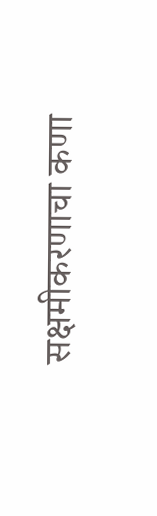सक्षमीकरणाचा कणा